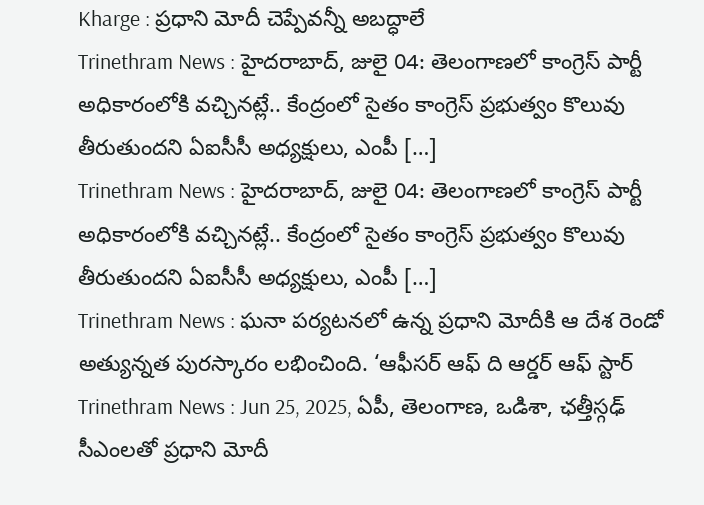Kharge : ప్రధాని మోదీ చెప్పేవన్నీ అబద్ధాలే
Trinethram News : హైదరాబాద్, జులై 04: తెలంగాణలో కాంగ్రెస్ పార్టీ అధికారంలోకి వచ్చినట్లే.. కేంద్రంలో సైతం కాంగ్రెస్ ప్రభుత్వం కొలువు తీరుతుందని ఏఐసీసీ అధ్యక్షులు, ఎంపీ […]
Trinethram News : హైదరాబాద్, జులై 04: తెలంగాణలో కాంగ్రెస్ పార్టీ అధికారంలోకి వచ్చినట్లే.. కేంద్రంలో సైతం కాంగ్రెస్ ప్రభుత్వం కొలువు తీరుతుందని ఏఐసీసీ అధ్యక్షులు, ఎంపీ […]
Trinethram News : ఘనా పర్యటనలో ఉన్న ప్రధాని మోదీకి ఆ దేశ రెండో అత్యున్నత పురస్కారం లభించింది. ‘ఆఫీసర్ ఆఫ్ ది ఆర్డర్ ఆఫ్ స్టార్
Trinethram News : Jun 25, 2025, ఏపీ, తెలంగాణ, ఒడిశా, ఛత్తీస్గఢ్ సీఎంలతో ప్రధాని మోదీ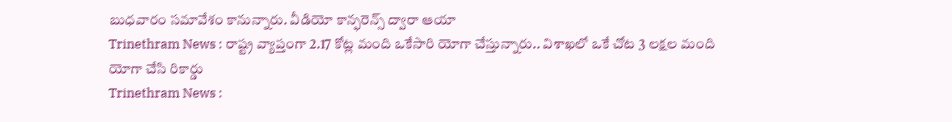బుధవారం సమావేశం కానున్నారు. వీడియో కాన్ఫరెన్స్ ద్వారా ఆయా
Trinethram News : రాష్ట్ర వ్యాప్తంగా 2.17 కోట్ల మంది ఒకేసారి యోగా చేస్తున్నారు.. విశాఖలో ఒకే చోట 3 లక్షల మంది యోగా చేసి రికార్డు
Trinethram News :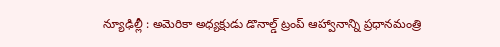న్యూఢిల్లీ : అమెరికా అధ్యక్షుడు డొనాల్డ్ ట్రంప్ ఆహ్వానాన్ని ప్రధానమంత్రి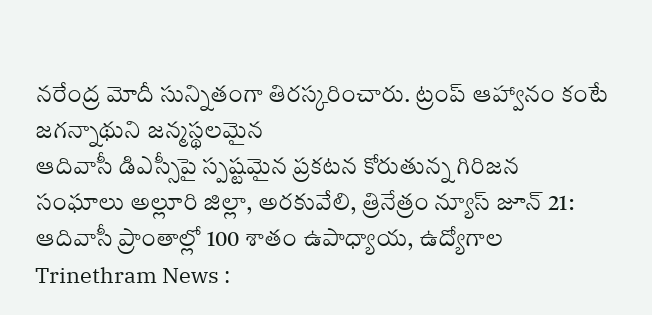నరేంద్ర మోదీ సున్నితంగా తిరస్కరించారు. ట్రంప్ ఆహ్వానం కంటే జగన్నాథుని జన్మస్థలమైన
ఆదివాసీ డిఎస్సీపై స్పష్టమైన ప్రకటన కోరుతున్న గిరిజన సంఘాలు అల్లూరి జిల్లా, అరకువేలి, త్రినేత్రం న్యూస్ జూన్ 21: ఆదివాసీ ప్రాంతాల్లో 100 శాతం ఉపాధ్యాయ, ఉద్యోగాల
Trinethram News :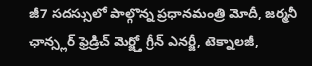జీ7 సదస్సులో పాల్గొన్న ప్రధానమంత్రి మోదీ, జర్మనీ ఛాన్స్లర్ ఫ్రెడ్రిచ్ మెర్జ్తో గ్రీన్ ఎనర్జీ, టెక్నాలజీ,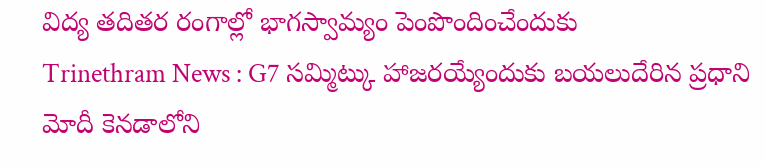విద్య తదితర రంగాల్లో భాగస్వామ్యం పెంపొందించేందుకు
Trinethram News : G7 సమ్మిట్కు హాజరయ్యేందుకు బయలుదేరిన ప్రధాని మోదీ కెనడాలోని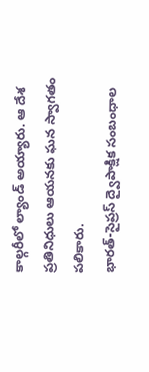కాల్గరీలో ల్యాండ్ అయ్యారు. ఆ దేశ ప్రతినిధులు ఆయనకు ఘన స్వాగతం పలికారు.
భారత్-సైప్రస్ ద్వైపాక్షిక సంబంధాల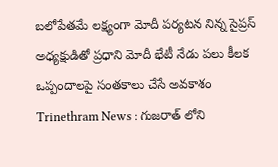బలోపేతమే లక్ష్యంగా మోదీ పర్యటన నిన్న సైప్రస్ అధ్యక్షుడితో ప్రధాని మోదీ భేటీ నేడు పలు కీలక ఒప్పందాలపై సంతకాలు చేసే అవకాశం
Trinethram News : గుజరాత్ లోని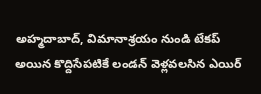అహ్మదాబాద్, విమానాశ్రయం నుండి టేకప్ అయిన కొద్దిసేపటికే లండన్ వెళ్లవలసిన ఎయిర్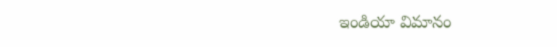ఇండియా విమానం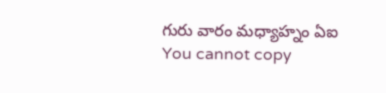గురు వారం మధ్యాహ్నం ఏఐ
You cannot copy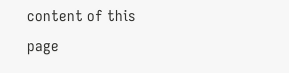content of this page